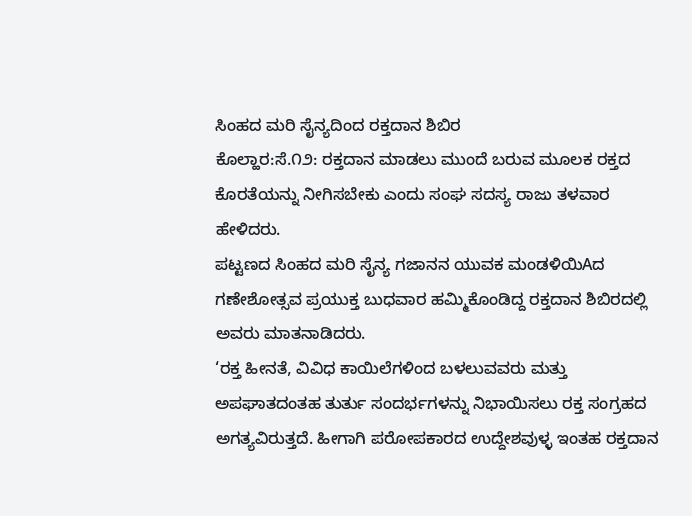ಸಿಂಹದ ಮರಿ ಸೈನ್ಯದಿಂದ ರಕ್ತದಾನ ಶಿಬಿರ
ಕೊಲ್ಹಾರ:ಸೆ.೧೨: ರಕ್ತದಾನ ಮಾಡಲು ಮುಂದೆ ಬರುವ ಮೂಲಕ ರಕ್ತದ ಕೊರತೆಯನ್ನು ನೀಗಿಸಬೇಕು ಎಂದು ಸಂಘ ಸದಸ್ಯ ರಾಜು ತಳವಾರ ಹೇಳಿದರು.
ಪಟ್ಟಣದ ಸಿಂಹದ ಮರಿ ಸೈನ್ಯ ಗಜಾನನ ಯುವಕ ಮಂಡಳಿಯಿAದ ಗಣೇಶೋತ್ಸವ ಪ್ರಯುಕ್ತ ಬುಧವಾರ ಹಮ್ಮಿಕೊಂಡಿದ್ದ ರಕ್ತದಾನ ಶಿಬಿರದಲ್ಲಿ ಅವರು ಮಾತನಾಡಿದರು.
‘ರಕ್ತ ಹೀನತೆ, ವಿವಿಧ ಕಾಯಿಲೆಗಳಿಂದ ಬಳಲುವವರು ಮತ್ತು ಅಪಘಾತದಂತಹ ತುರ್ತು ಸಂದರ್ಭಗಳನ್ನು ನಿಭಾಯಿಸಲು ರಕ್ತ ಸಂಗ್ರಹದ ಅಗತ್ಯವಿರುತ್ತದೆ. ಹೀಗಾಗಿ ಪರೋಪಕಾರದ ಉದ್ದೇಶವುಳ್ಳ ಇಂತಹ ರಕ್ತದಾನ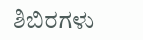ಶಿಬಿರಗಳು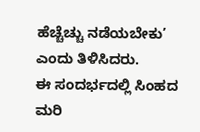ಹೆಚ್ಚೆಚ್ಚು ನಡೆಯಬೇಕು’ ಎಂದು ತಿಳಿಸಿದರು.
ಈ ಸಂದರ್ಭದಲ್ಲಿ ಸಿಂಹದ ಮರಿ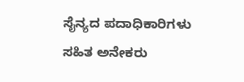ಸೈನ್ಯದ ಪದಾಧಿಕಾರಿಗಳು ಸಹಿತ ಅನೇಕರು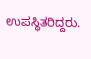ಉಪಸ್ಥಿತರಿದ್ದರು.